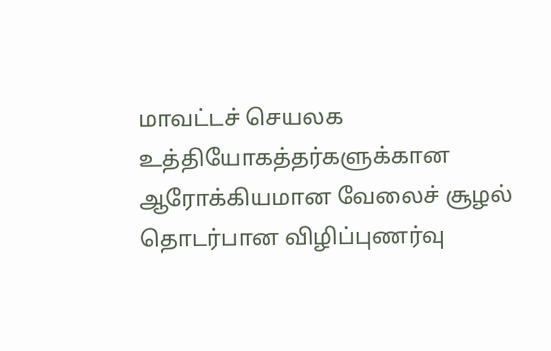மாவட்டச் செயலக உத்தியோகத்தர்களுக்கான ஆரோக்கியமான வேலைச் சூழல் தொடர்பான விழிப்புணர்வு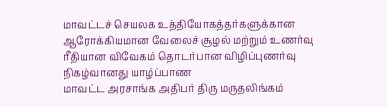மாவட்டச் செயலக உத்தியோகத்தர்களுக்கான ஆரோக்கியமான வேலைச் சூழல் மற்றும் உணர்வு ரீதியான விவேகம் தொடர்பான விழிப்புணர்வு நிகழ்வானது யாழ்ப்பாண
மாவட்ட அரசாங்க அதிபர் திரு மருதலிங்கம்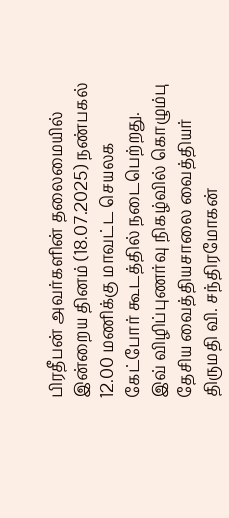பிரதீபன் அவர்களின் தலைமையில் இன்றைய தினம் (18.07.2025) நண்பகல் 12.00 மணிக்கு மாவட்ட செயலக கேட்போர் கூடத்தில் நடைபெற்றது.
இவ் விழிப்புணர்வு நிகழ்வில் கொழும்பு தேசிய வைத்தியசாலை வைத்தியர் திருமதி வி. சந்திரமோகன்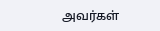அவர்கள்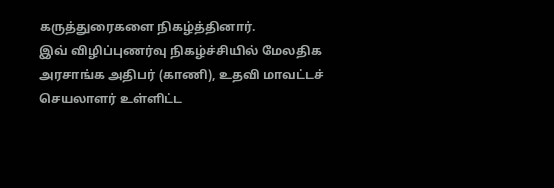கருத்துரைகளை நிகழ்த்தினார்.
இவ் விழிப்புணர்வு நிகழ்ச்சியில் மேலதிக அரசாங்க அதிபர் (காணி), உதவி மாவட்டச் செயலாளர் உள்ளிட்ட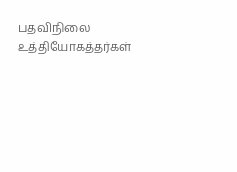பதவிநிலை உத்தியோகத்தர்கள்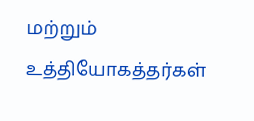மற்றும் உத்தியோகத்தர்கள்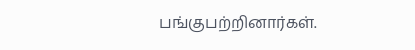பங்குபற்றினார்கள்.